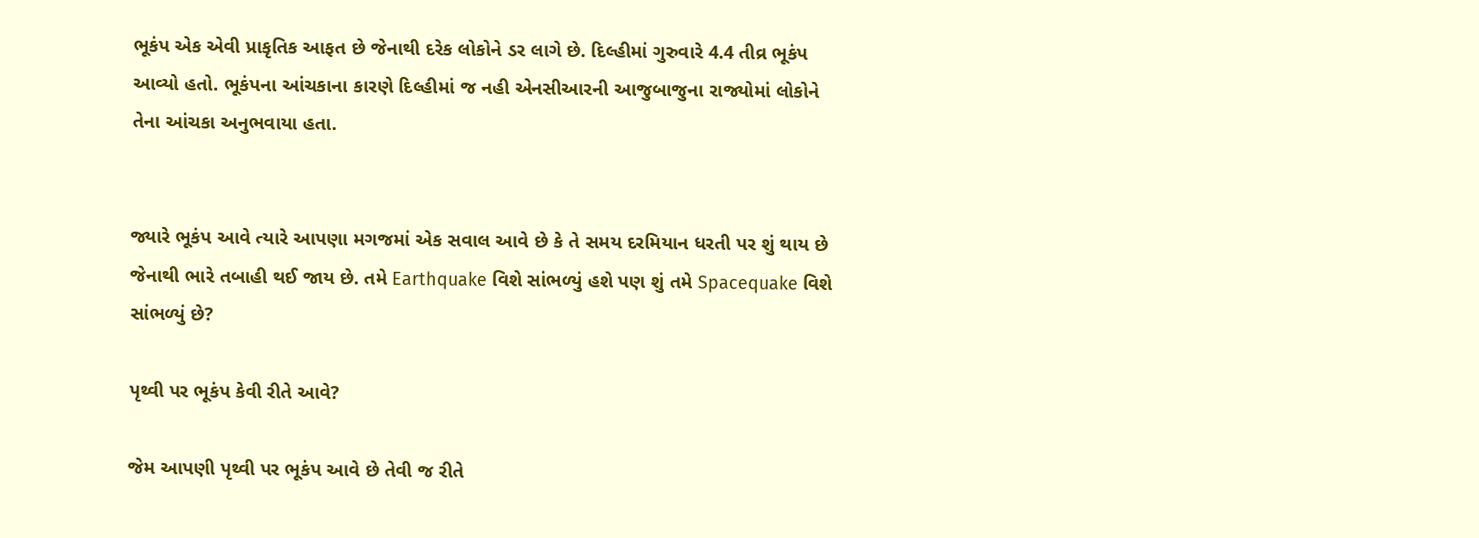ભૂકંપ એક એવી પ્રાકૃતિક આફત છે જેનાથી દરેક લોકોને ડર લાગે છે. દિલ્હીમાં ગુરુવારે 4.4 તીવ્ર ભૂકંપ આવ્યો હતો. ભૂકંપના આંચકાના કારણે દિલ્હીમાં જ નહી એનસીઆરની આજુબાજુના રાજ્યોમાં લોકોને તેના આંચકા અનુભવાયા હતા.


જ્યારે ભૂકંપ આવે ત્યારે આપણા મગજમાં એક સવાલ આવે છે કે તે સમય દરમિયાન ધરતી પર શું થાય છે જેનાથી ભારે તબાહી થઈ જાય છે. તમે Earthquake વિશે સાંભળ્યું હશે પણ શું તમે Spacequake વિશે સાંભળ્યું છે?

પૃથ્વી પર ભૂકંપ કેવી રીતે આવે?

જેમ આપણી પૃથ્વી પર ભૂકંપ આવે છે તેવી જ રીતે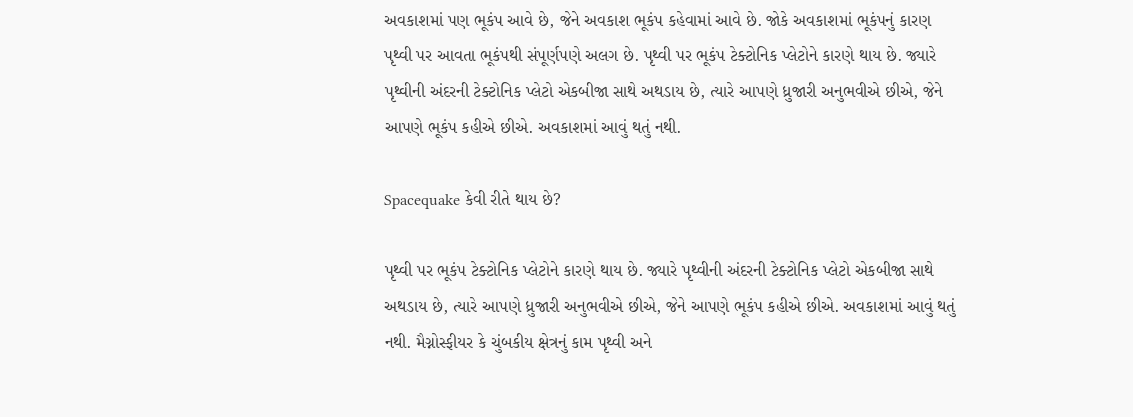અવકાશમાં પણ ભૂકંપ આવે છે, જેને અવકાશ ભૂકંપ કહેવામાં આવે છે. જોકે અવકાશમાં ભૂકંપનું કારણ પૃથ્વી પર આવતા ભૂકંપથી સંપૂર્ણપણે અલગ છે. પૃથ્વી પર ભૂકંપ ટેક્ટોનિક પ્લેટોને કારણે થાય છે. જ્યારે પૃથ્વીની અંદરની ટેક્ટોનિક પ્લેટો એકબીજા સાથે અથડાય છે, ત્યારે આપણે ધ્રુજારી અનુભવીએ છીએ, જેને આપણે ભૂકંપ કહીએ છીએ. અવકાશમાં આવું થતું નથી.

Spacequake કેવી રીતે થાય છે?

પૃથ્વી પર ભૂકંપ ટેક્ટોનિક પ્લેટોને કારણે થાય છે. જ્યારે પૃથ્વીની અંદરની ટેક્ટોનિક પ્લેટો એકબીજા સાથે અથડાય છે, ત્યારે આપણે ધ્રુજારી અનુભવીએ છીએ, જેને આપણે ભૂકંપ કહીએ છીએ. અવકાશમાં આવું થતું નથી. મૈગ્નોસ્ફીયર કે ચુંબકીય ક્ષેત્રનું કામ પૃથ્વી અને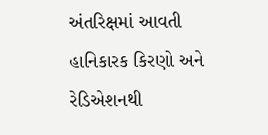અંતરિક્ષમાં આવતી હાનિકારક કિરણો અને રેડિએશનથી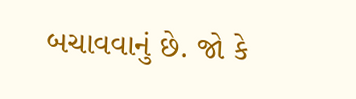બચાવવાનું છે. જો કે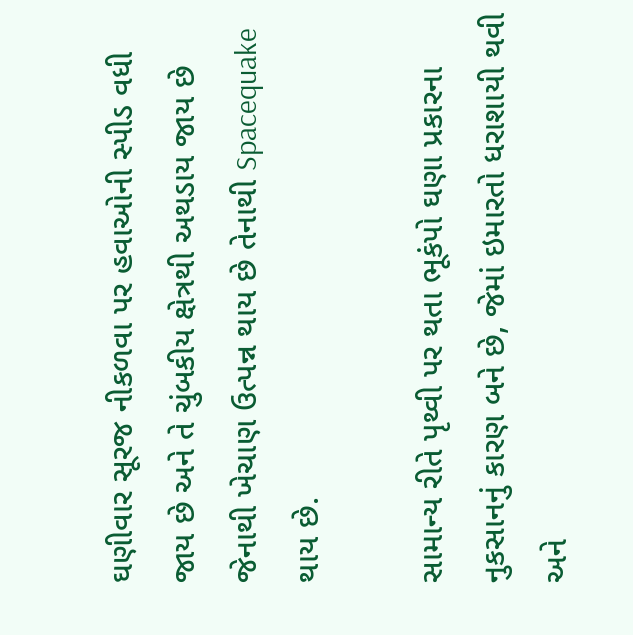ઘણીવાર સૂરજ નીકળવા પર હવાઓની સ્પીડ વધી જાય છે અને તે ચુંબકીય ક્ષેત્રથી અથડાય જાય છે જેનાથી ખેચાણ ઉત્પન્ન થાય છે તેનાથી Spacequake થાય છે.

સામાન્ય રીતે પૃથ્વી પર થતા ભૂકંપો ઘણા પ્રકારના નુકસાનનું કારણ બને છે, જેમાં ઇમારતો ધરાશાયી થવી અને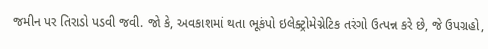જમીન પર તિરાડો પડવી જવી. જો કે, અવકાશમાં થતા ભૂકંપો ઇલેક્ટ્રોમેગ્નેટિક તરંગો ઉત્પન્ન કરે છે, જે ઉપગ્રહો,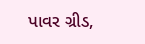પાવર ગ્રીડ,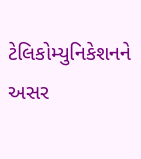ટેલિકોમ્યુનિકેશનને અસર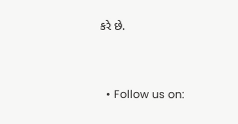કરે છે.


  • Follow us on: